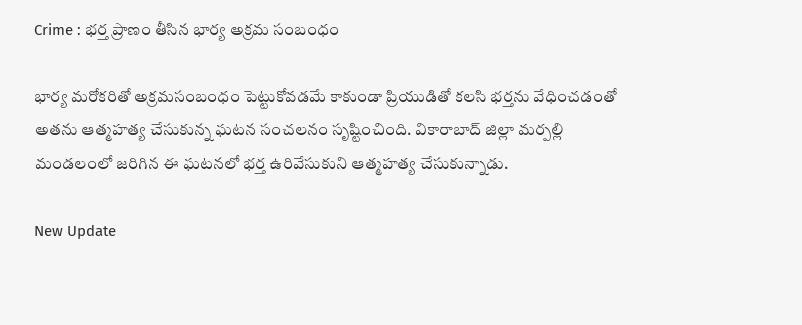Crime : భర్త ప్రాణం తీసిన భార్య అక్రమ సంబంధం

భార్య మరోకరితో అక్రమసంబంధం పెట్టుకోవడమే కాకుండా ప్రియుడితో కలసి భర్తను వేధించడంతో అతను ఆత్మహత్య చేసుకున్న ఘటన సంచలనం సృష్టించింది. వికారాబాద్‌ జిల్లా మర్పల్లి మండలంలో జరిగిన ఈ ఘటనలో భర్త ఉరివేసుకుని ఆత్మహత్య చేసుకున్నాడు.

New Update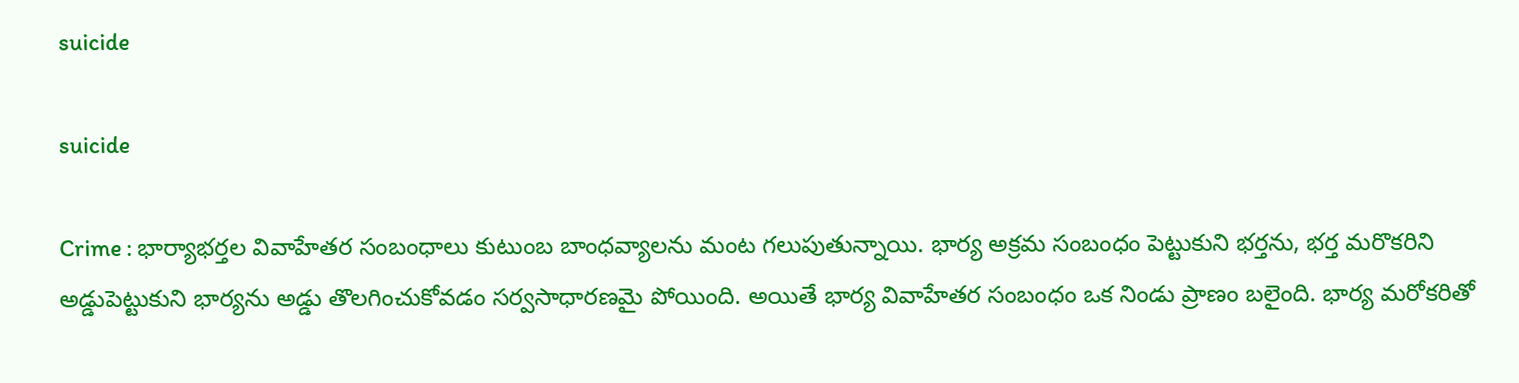suicide

suicide

Crime : భార్యాభర్తల వివాహేతర సంబంధాలు కుటుంబ బాంధవ్యాలను మంట గలుపుతున్నాయి. భార్య అక్రమ సంబంధం పెట్టుకుని భర్తను, భర్త మరొకరిని అడ్డుపెట్టుకుని భార్యను అడ్డు తొలగించుకోవడం సర్వసాధారణమై పోయింది. అయితే భార్య వివాహేతర సంబంధం ఒక నిండు ప్రాణం బలైంది. భార్య మరోకరితో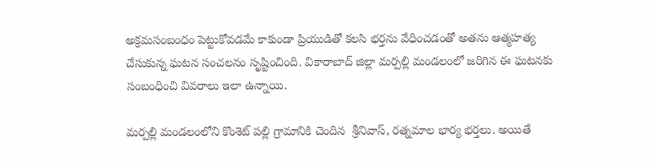అక్రమసంబంధం పెట్టుకోవడమే కాకుండా ప్రియుడితో కలసి భర్తను వేధించడంతో అతను ఆత్మహత్య చేసుకున్న ఘటన సంచలనం సృష్టించింది. వికారాబాద్‌ జిల్లా మర్పల్లి మండలంలో జరిగిన ఈ ఘటనకు సంబంధించి వివరాలు ఇలా ఉన్నాయి.

మర్పల్లి మండలంలోని కొంశెట్ ప‌ల్లి గ్రామానికి చెందిన  శ్రీనివాస్, ర‌త్నమాల భార్య భ‌ర్తలు. అయితే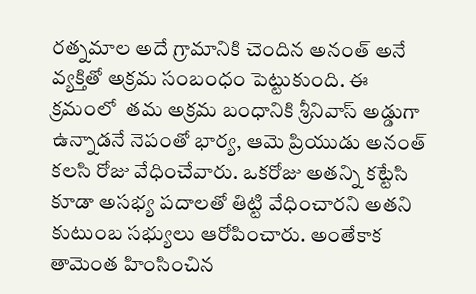రత్నమాల అదే గ్రామానికి చెందిన అనంత్‌ అనే వ్యక్తితో అక్రమ సంబంధం పెట్టుకుంది. ఈ క్రమంలో  తమ అక్రమ బంధానికి శ్రీనివాస్ అడ్డుగా ఉన్నాడనే నెపంతో భార్య, ఆమె ప్రియుడు అనంత్‌ కలసి రోజు వేధించేవారు. ఒకరోజు అతన్ని కట్టేసి కూడా అసభ్య పదాలతో తిట్టి వేధించారని అతని కుటుంబ సభ్యులు ఆరోపించారు. అంతేకాక తామెంత హింసించిన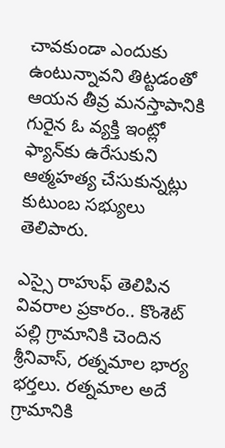చావకుండా ఎందుకు ఉంటున్నావని తిట్టడంతో ఆయన తీవ్ర మనస్తాపానికి గురైన ఓ వ్యక్తి ఇంట్లో ఫ్యాన్‌కు ఉరేసుకుని ఆత్మహత్య చేసుకున్నట్లు కుటుంబ సభ్యులు తెలిపారు.

ఎస్సై రాహుఫ్ తెలిపిన వివ‌రాల ప్రకారం.. కొంశెట్ ప‌ల్లి గ్రామానికి చెందిన శ్రీనివాస్, ర‌త్నమాల భార్య భ‌ర్తలు. రత్నమాల అదే గ్రామానికి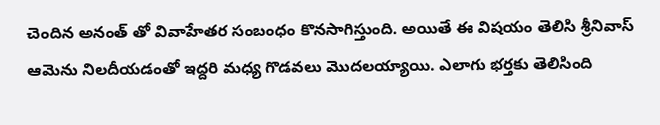చెందిన అనంత్ తో వివాహేత‌ర సంబంధం కొన‌సాగిస్తుంది. అయితే ఈ విషయం తెలిసి శ్రీనివాస్ ఆమెను నిలదీయడంతో ఇద్దరి మధ్య గొడవలు మొదలయ్యాయి. ఎలాగు భర్తకు తెలిసింది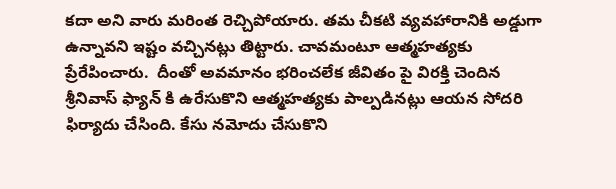కదా అని వారు మరింత రెచ్చిపోయారు. తమ చీకటి వ్యవహారానికి అడ్డుగా ఉన్నావని ఇష్టం వచ్చినట్లు తిట్టారు. చావమంటూ ఆత్మహత్యకు ప్రేరేపించారు.  దీంతో అవ‌మానం భ‌రించ‌లేక జీవితం పై విరక్తి చెందిన శ్రీనివాస్‌ ఫ్యాన్ కి ఉరేసుకొని ఆత్మహత్యకు పాల్పడినట్లు ఆయన సోద‌రి ఫిర్యాదు చేసింది. కేసు న‌మోదు చేసుకొని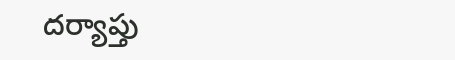దర్యాప్తు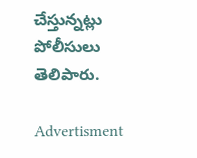చేస్తున్నట్లు పోలీసులు తెలిపారు.

Advertisment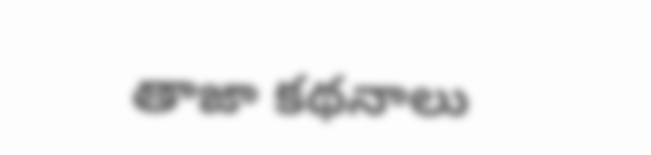తాజా కథనాలు